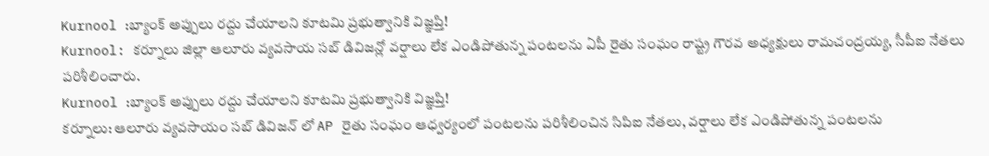Kurnool :బ్యాంక్ అప్పులు రద్దు చేయాలని కూటమి ప్రభుత్వానికి విజ్ఞప్తి!
Kurnool: కర్నూలు జిల్లా ఆలూరు వ్యవసాయ సబ్ డివిజన్లో వర్షాలు లేక ఎండిపోతున్న పంటలను ఏపీ రైతు సంఘం రాష్ట్ర గౌరవ అధ్యక్షులు రామచంద్రయ్య, సీపీఐ నేతలు పరిశీలించారు.
Kurnool :బ్యాంక్ అప్పులు రద్దు చేయాలని కూటమి ప్రభుత్వానికి విజ్ఞప్తి!
కర్నూలు: ఆలూరు వ్యవసాయం సబ్ డివిజన్ లో AP రైతు సంఘం ఆధ్వర్యంలో పంటలను పరిశీలించిన సిపిఐ నేతలు, వర్షాలు లేక ఎండిపోతున్న పంటలను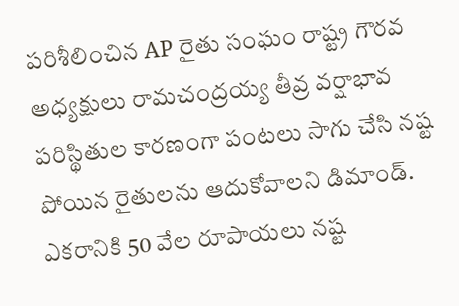పరిశీలించిన AP రైతు సంఘం రాష్ట్ర గౌరవ అధ్యక్షులు రామచంద్రయ్య తీవ్ర వర్షాభావ పరిస్థితుల కారణంగా పంటలు సాగు చేసి నష్ట పోయిన రైతులను ఆదుకోవాలని డిమాండ్.
ఎకరానికి 50 వేల రూపాయలు నష్ట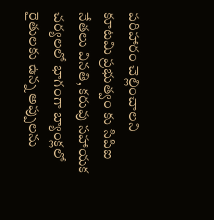పరిహారం చెల్లించాలని కూటమి ప్రభుత్వం కు సిపిఐ నేతలు వినతి, కరువు సహాయక చర్యలలో భాగంగా బ్యాంక్లలో రైతులకు ఉన్న అప్పులను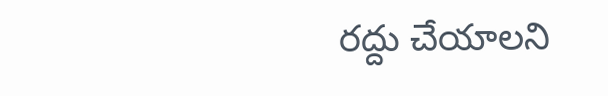రద్దు చేయాలని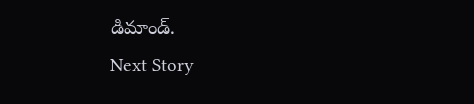డిమాండ్.
Next Story